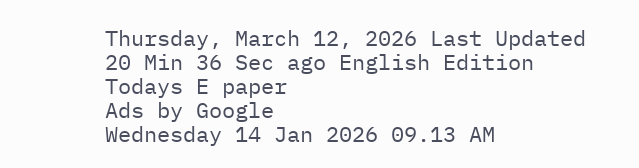Thursday, March 12, 2026 Last Updated 20 Min 36 Sec ago English Edition
Todays E paper
Ads by Google
Wednesday 14 Jan 2026 09.13 AM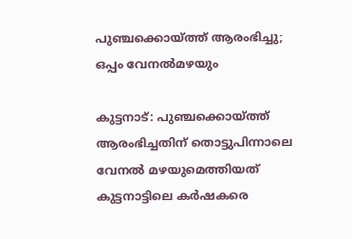പുഞ്ചക്കൊയ്‌ത്ത് ആരംഭിച്ചു; ഒപ്പം വേനല്‍മഴയും

കുട്ടനാട്‌: പുഞ്ചക്കൊയ്‌ത്ത് ആരംഭിച്ചതിന്‌ തൊട്ടുപിന്നാലെ വേനല്‍ മഴയുമെത്തിയത്‌ കുട്ടനാട്ടിലെ കര്‍ഷകരെ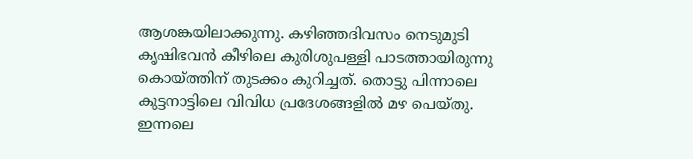ആശങ്കയിലാക്കുന്നു. കഴിഞ്ഞദിവസം നെടുമുടി കൃഷിഭവന്‍ കീഴിലെ കുരിശുപള്ളി പാടത്തായിരുന്നു കൊയ്‌ത്തിന്‌ തുടക്കം കുറിച്ചത്‌. തൊട്ടു പിന്നാലെ കുട്ടനാട്ടിലെ വിവിധ പ്രദേശങ്ങളില്‍ മഴ പെയ്‌തു. ഇന്നലെ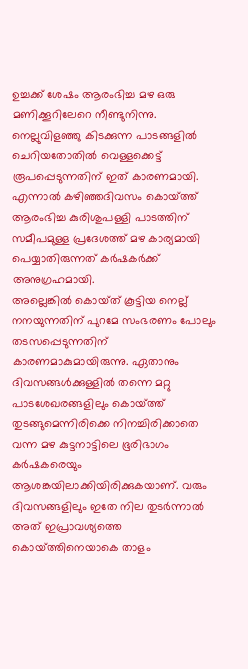ഉച്ചക്ക്‌ ശേഷം ആരംഭിച്ച മഴ ഒരു മണിക്കൂറിലേറെ നീണ്ടുനിന്നു. നെല്ലുവിളഞ്ഞു കിടക്കുന്ന പാടങ്ങളില്‍ ചെറിയതോതില്‍ വെള്ളക്കെട്ട്‌ രൂപപ്പെടുന്നതിന്‌ ഇത്‌ കാരണമായി. എന്നാല്‍ കഴിഞ്ഞദിവസം കൊയ്‌ത്ത് ആരംഭിച്ച കുരിശുപള്ളി പാടത്തിന്‌ സമീപമുള്ള പ്രദേശത്ത്‌ മഴ കാര്യമായി പെയ്യാതിരുന്നത്‌ കര്‍ഷകര്‍ക്ക്‌ അനുഗ്രഹമായി.
അല്ലെങ്കില്‍ കൊയ്‌ത് കൂട്ടിയ നെല്ല്‌ നനയുന്നതിന്‌ പുറമേ സംഭരണം പോലും തടസപ്പെടുന്നതിന്‌ കാരണമാകുമായിരുന്നു. ഏതാനും ദിവസങ്ങള്‍ക്കുള്ളില്‍ തന്നെ മറ്റു പാടശേഖരങ്ങളിലും കൊയ്‌ത്ത് തുടങ്ങുമെന്നിരിക്കെ നിനച്ചിരിക്കാതെ വന്ന മഴ കുട്ടനാട്ടിലെ ഭൂരിഭാഗം കര്‍ഷകരെയും ആശങ്കയിലാക്കിയിരിക്കുകയാണ്‌. വരും ദിവസങ്ങളിലും ഇതേ നില തുടര്‍ന്നാല്‍ അത്‌ ഇപ്രാവശ്യത്തെ കൊയ്‌ത്തിനെയാകെ താളം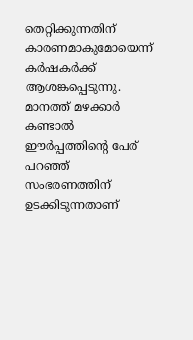തെറ്റിക്കുന്നതിന്‌ കാരണമാകുമോയെന്ന്‌ കര്‍ഷകര്‍ക്ക്‌ ആശങ്കപ്പെടുന്നു. മാനത്ത്‌ മഴക്കാര്‍ കണ്ടാല്‍ ഈര്‍പ്പത്തിന്റെ പേര്‌ പറഞ്ഞ്‌ സംഭരണത്തിന്‌ ഉടക്കിടുന്നതാണ്‌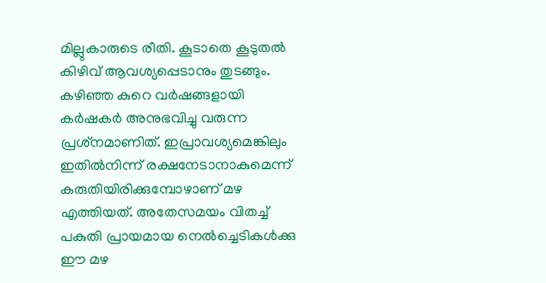മില്ലുകാരുടെ രീതി. കൂടാതെ കൂടുതല്‍ കിഴിവ്‌ ആവശ്യപ്പെടാനും തുടങ്ങും. കഴിഞ്ഞ കുറെ വര്‍ഷങ്ങളായി കര്‍ഷകര്‍ അനുഭവിച്ചു വരുന്ന പ്രശ്‌നമാണിത്‌. ഇപ്രാവശ്യമെങ്കിലും ഇതില്‍നിന്ന്‌ രക്ഷനേടാനാകുമെന്ന്‌ കരുതിയിരിക്കുമ്പോഴാണ്‌ മഴ എത്തിയത്‌. അതേസമയം വിതച്ച്‌ പകുതി പ്രായമായ നെല്‍ച്ചെടികള്‍ക്കു ഈ മഴ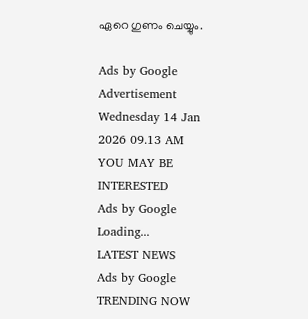ഏറെ ഗുണം ചെയ്യും.

Ads by Google
Advertisement
Wednesday 14 Jan 2026 09.13 AM
YOU MAY BE INTERESTED
Ads by Google
Loading...
LATEST NEWS
Ads by Google
TRENDING NOW